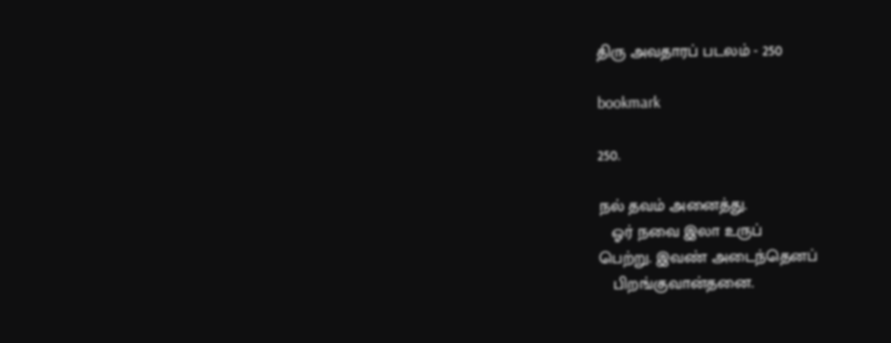திரு அவதாரப் படலம் - 250

bookmark

250.

நல் தவம் அனைத்து.
   ஓர் நவை இலா உருப்
பெற்று. இவண் அடைந்தெனப்
   பிறங்குவான்தனை.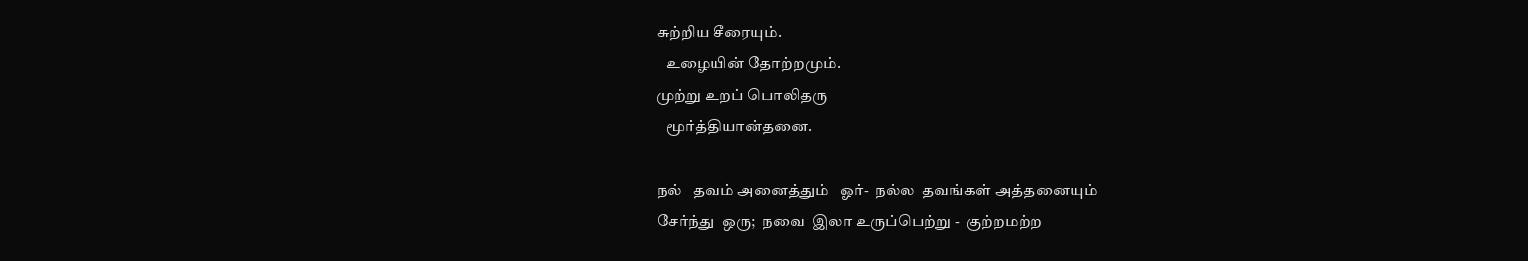சுற்றிய சீரையும்.
   உழையின் தோற்றமும்.
முற்று உறப் பொலிதரு
   மூர்த்தியான்தனை.

நல்   தவம் அனைத்தும்   ஓர்-  நல்ல  தவங்கள் அத்தனையும்
சேர்ந்து  ஒரு;  நவை  இலா உருப்பெற்று -  குற்றமற்ற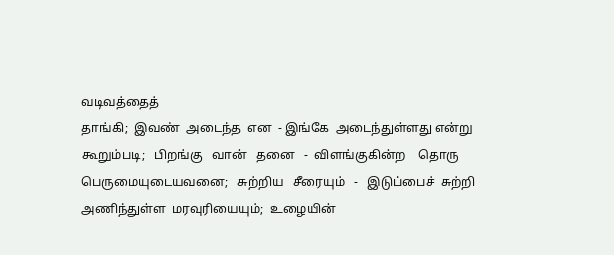வடிவத்தைத்
தாங்கி;  இவண்  அடைந்த  என  - இங்கே  அடைந்துள்ளது என்று
கூறும்படி;   பிறங்கு   வான்   தனை   -  விளங்குகின்ற    தொரு
பெருமையுடையவனை;   சுற்றிய   சீரையும்   -   இடுப்பைச்  சுற்றி
அணிந்துள்ள  மரவுரியையும்;  உழையின்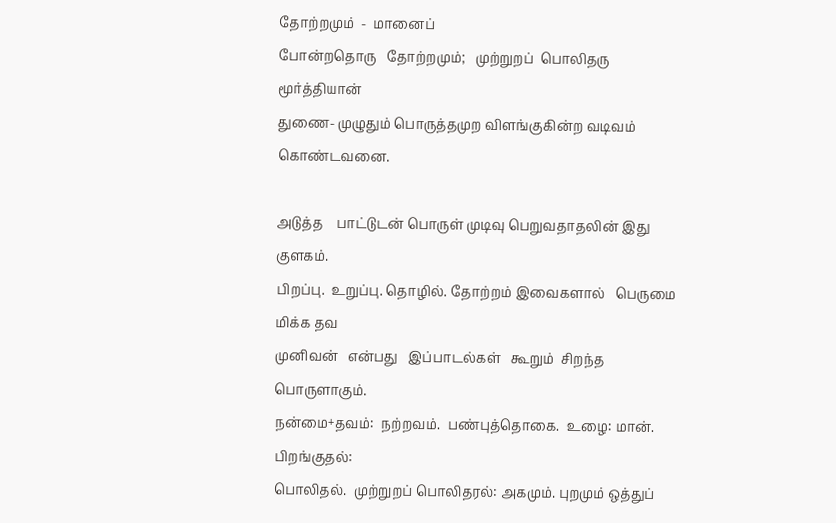தோற்றமும்  -  மானைப்
போன்றதொரு   தோற்றமும்;   முற்றுறப்  பொலிதரு  மூர்த்தியான்
துணை- முழுதும் பொருத்தமுற விளங்குகின்ற வடிவம் கொண்டவனை.

அடுத்த    பாட்டுடன் பொருள் முடிவு பெறுவதாதலின் இது குளகம்.
பிறப்பு.  உறுப்பு. தொழில். தோற்றம் இவைகளால்   பெருமை மிக்க தவ
முனிவன்   என்பது   இப்பாடல்கள்   கூறும்  சிறந்த    பொருளாகும்.
நன்மை+தவம்:  நற்றவம்.  பண்புத்தொகை.  உழை: மான்.   பிறங்குதல்:
பொலிதல்.  முற்றுறப் பொலிதரல்: அகமும். புறமும் ஒத்துப்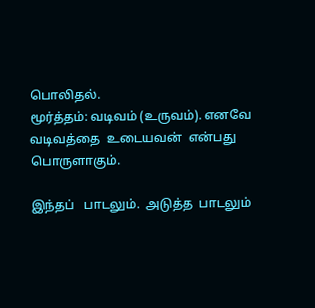பொலிதல்.
மூர்த்தம்: வடிவம் (உருவம்). எனவே வடிவத்தை  உடையவன்  என்பது
பொருளாகும்.

இந்தப்   பாடலும்.  அடுத்த  பாடலும்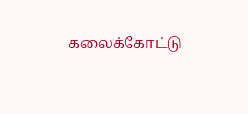கலைக்கோட்டு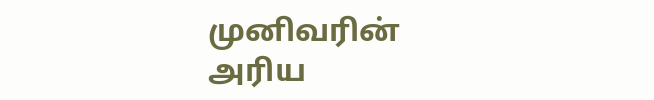முனிவரின்
அரிய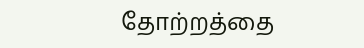தோற்றத்தை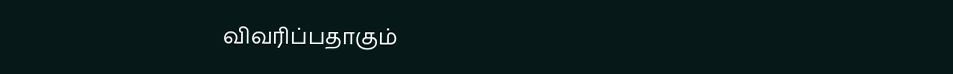விவரிப்பதாகும்